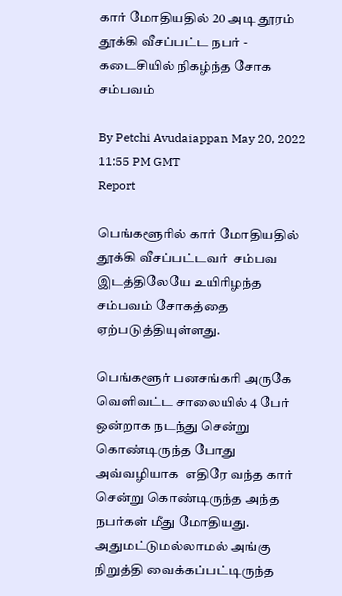கார் மோதியதில் 20 அடி தூரம் தூக்கி வீசப்பட்ட நபர் - கடைசியில் நிகழ்ந்த சோக சம்பவம்

By Petchi Avudaiappan May 20, 2022 11:55 PM GMT
Report

பெங்களூரில் கார் மோதியதில் தூக்கி வீசப்பட்டவர்  சம்பவ இடத்திலேயே உயிரிழந்த சம்பவம் சோகத்தை ஏற்படுத்தியுள்ளது.

பெங்களூர் பனசங்கரி அருகே வெளிவட்ட சாலையில் 4 பேர் ஒன்றாக நடந்து சென்று கொண்டிருந்த போது அவ்வழியாக  எதிரே வந்த கார் சென்று கொண்டிருந்த அந்த நபர்கள் மீது மோதியது. அதுமட்டுமல்லாமல் அங்கு நிறுத்தி வைக்கப்பட்டிருந்த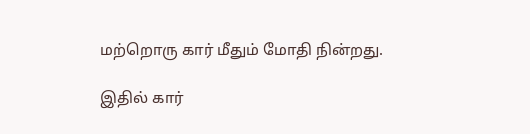மற்றொரு கார் மீதும் மோதி நின்றது.

இதில் கார்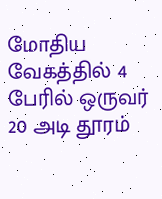மோதிய வேகத்தில் 4 பேரில் ஒருவர் 20 அடி தூரம்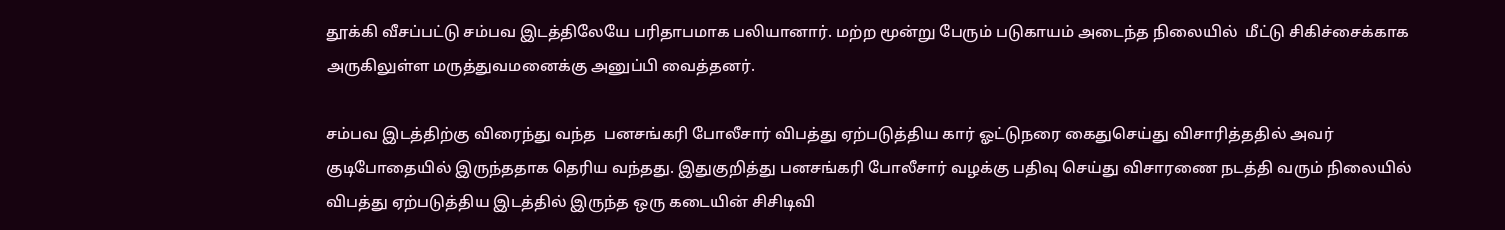தூக்கி வீசப்பட்டு சம்பவ இடத்திலேயே பரிதாபமாக பலியானார். மற்ற மூன்று பேரும் படுகாயம் அடைந்த நிலையில்  மீட்டு சிகிச்சைக்காக அருகிலுள்ள மருத்துவமனைக்கு அனுப்பி வைத்தனர்.

சம்பவ இடத்திற்கு விரைந்து வந்த  பனசங்கரி போலீசார் விபத்து ஏற்படுத்திய கார் ஓட்டுநரை கைதுசெய்து விசாரித்ததில் அவர் குடிபோதையில் இருந்ததாக தெரிய வந்தது. இதுகுறித்து பனசங்கரி போலீசார் வழக்கு பதிவு செய்து விசாரணை நடத்தி வரும் நிலையில் விபத்து ஏற்படுத்திய இடத்தில் இருந்த ஒரு கடையின் சிசிடிவி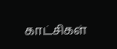காட்சிகள்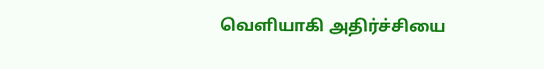வெளியாகி அதிர்ச்சியை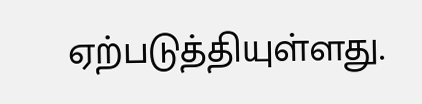ஏற்படுத்தியுள்ளது.